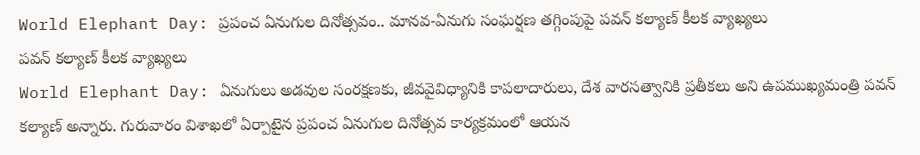World Elephant Day: ప్రపంచ ఏనుగుల దినోత్సవం.. మానవ-ఏనుగు సంఘర్షణ తగ్గింపుపై పవన్ కల్యాణ్ కీలక వ్యాఖ్యలు
పవన్ కల్యాణ్ కీలక వ్యాఖ్యలు
World Elephant Day: ఏనుగులు అడవుల సంరక్షణకు, జీవవైవిధ్యానికి కాపలాదారులు, దేశ వారసత్వానికి ప్రతీకలు అని ఉపముఖ్యమంత్రి పవన్ కల్యాణ్ అన్నారు. గురువారం విశాఖలో ఏర్పాటైన ప్రపంచ ఏనుగుల దినోత్సవ కార్యక్రమంలో ఆయన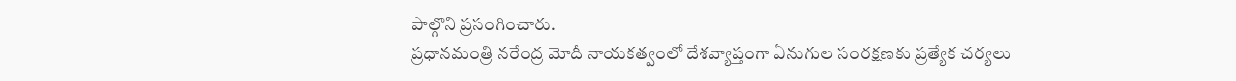పాల్గొని ప్రసంగించారు.
ప్రధానమంత్రి నరేంద్ర మోదీ నాయకత్వంలో దేశవ్యాప్తంగా ఏనుగుల సంరక్షణకు ప్రత్యేక చర్యలు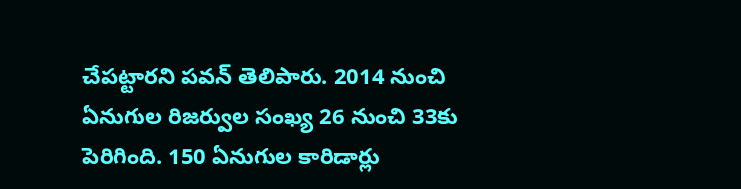చేపట్టారని పవన్ తెలిపారు. 2014 నుంచి ఏనుగుల రిజర్వుల సంఖ్య 26 నుంచి 33కు పెరిగింది. 150 ఏనుగుల కారిడార్లు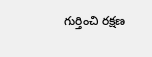గుర్తించి రక్షణ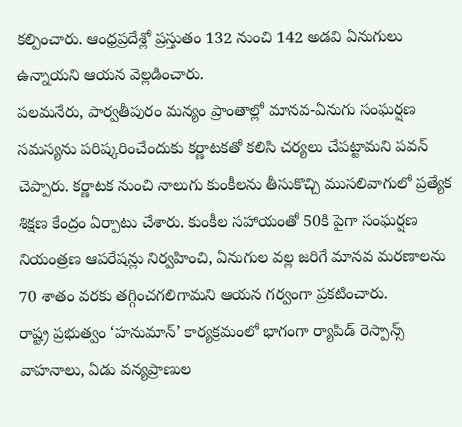కల్పించారు. ఆంధ్రప్రదేశ్లో ప్రస్తుతం 132 నుంచి 142 అడవి ఏనుగులు ఉన్నాయని ఆయన వెల్లడించారు.
పలమనేరు, పార్వతీపురం మన్యం ప్రాంతాల్లో మానవ-ఏనుగు సంఘర్షణ సమస్యను పరిష్కరించేందుకు కర్ణాటకతో కలిసి చర్యలు చేపట్టామని పవన్ చెప్పారు. కర్ణాటక నుంచి నాలుగు కుంకీలను తీసుకొచ్చి ముసలివాగులో ప్రత్యేక శిక్షణ కేంద్రం ఏర్పాటు చేశారు. కుంకీల సహాయంతో 50కి పైగా సంఘర్షణ నియంత్రణ ఆపరేషన్లు నిర్వహించి, ఏనుగుల వల్ల జరిగే మానవ మరణాలను 70 శాతం వరకు తగ్గించగలిగామని ఆయన గర్వంగా ప్రకటించారు.
రాష్ట్ర ప్రభుత్వం ‘హనుమాన్’ కార్యక్రమంలో భాగంగా ర్యాపిడ్ రెస్పాన్స్ వాహనాలు, ఏడు వన్యప్రాణుల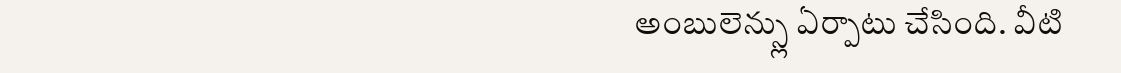అంబులెన్స్లు ఏర్పాటు చేసింది. వీటి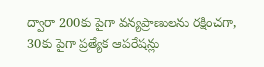ద్వారా 200కు పైగా వన్యప్రాణులను రక్షించగా, 30కు పైగా ప్రత్యేక ఆపరేషన్లు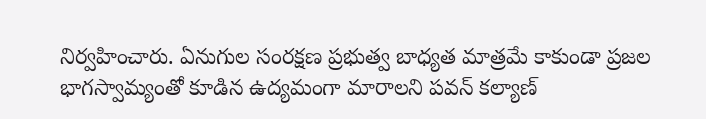నిర్వహించారు. ఏనుగుల సంరక్షణ ప్రభుత్వ బాధ్యత మాత్రమే కాకుండా ప్రజల భాగస్వామ్యంతో కూడిన ఉద్యమంగా మారాలని పవన్ కల్యాణ్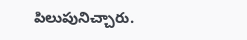పిలుపునిచ్చారు.